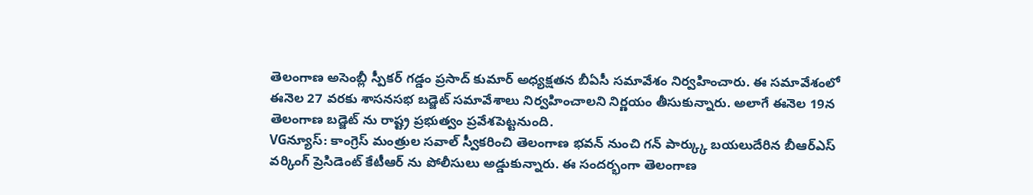తెలంగాణ అసెంబ్లీ స్పీకర్ గడ్డం ప్రసాద్ కుమార్ అధ్యక్షతన బీఏసీ సమావేశం నిర్వహించారు. ఈ సమావేశంలో ఈనెల 27 వరకు శాసనసభ బడ్జెట్ సమావేశాలు నిర్వహించాలని నిర్ణయం తీసుకున్నారు. అలాగే ఈనెల 19న తెలంగాణ బడ్జెట్ ను రాష్ట్ర ప్రభుత్వం ప్రవేశపెట్టనుంది.
VGన్యూస్: కాంగ్రెస్ మంత్రుల సవాల్ స్వీకరించి తెలంగాణ భవన్ నుంచి గన్ పార్క్కు బయలుదేరిన బీఆర్ఎస్ వర్కింగ్ ప్రెసిడెంట్ కేటీఆర్ ను పోలీసులు అడ్డుకున్నారు. ఈ సందర్భంగా తెలంగాణ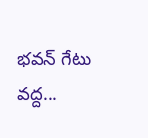భవన్ గేటు వద్ద...